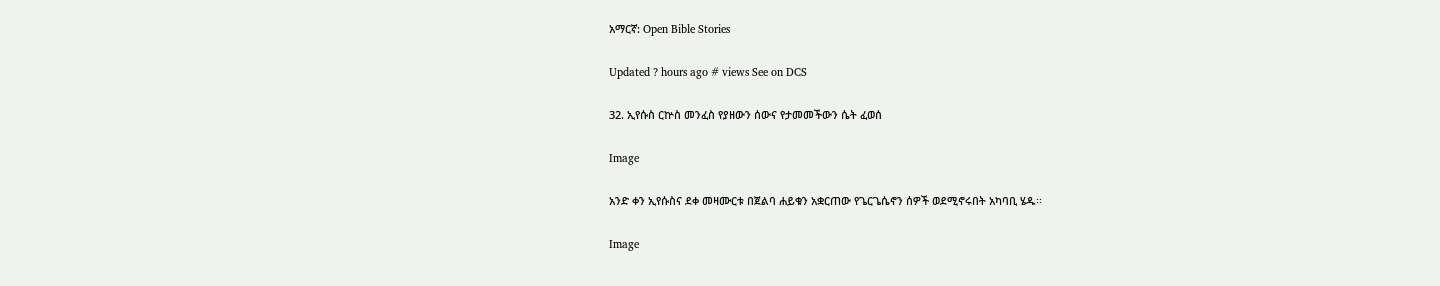አማርኛ: Open Bible Stories

Updated ? hours ago # views See on DCS

32. ኢየሱስ ርኵስ መንፈስ የያዘውን ሰውና የታመመችውን ሴት ፈወሰ

Image

አንድ ቀን ኢየሱስና ደቀ መዛሙርቱ በጀልባ ሐይቁን አቋርጠው የጌርጌሴኖን ሰዎች ወደሚኖሩበት አካባቢ ሄዱ፡፡

Image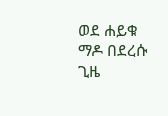ወደ ሐይቁ ማዶ በደረሱ ጊዜ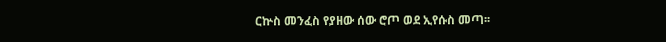ርኵስ መንፈስ የያዘው ሰው ሮጦ ወደ ኢየሱስ መጣ፡፡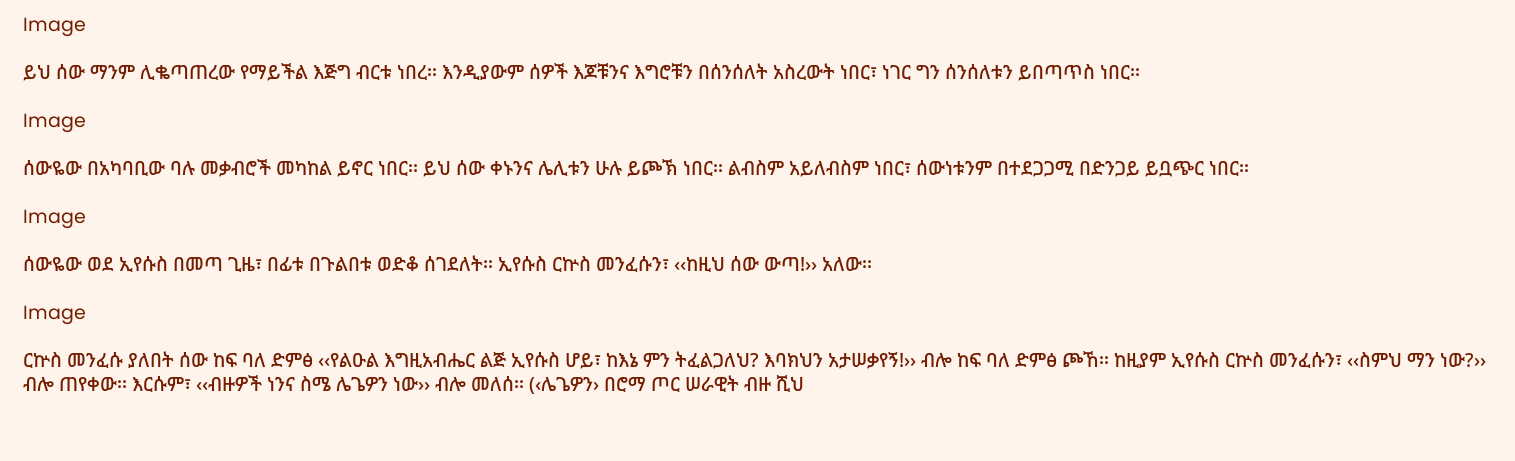Image

ይህ ሰው ማንም ሊቈጣጠረው የማይችል እጅግ ብርቱ ነበረ፡፡ እንዲያውም ሰዎች እጆቹንና እግሮቹን በሰንሰለት አስረውት ነበር፣ ነገር ግን ሰንሰለቱን ይበጣጥስ ነበር፡፡

Image

ሰውዬው በአካባቢው ባሉ መቃብሮች መካከል ይኖር ነበር፡፡ ይህ ሰው ቀኑንና ሌሊቱን ሁሉ ይጮኽ ነበር፡፡ ልብስም አይለብስም ነበር፣ ሰውነቱንም በተደጋጋሚ በድንጋይ ይቧጭር ነበር፡፡

Image

ሰውዬው ወደ ኢየሱስ በመጣ ጊዜ፣ በፊቱ በጉልበቱ ወድቆ ሰገደለት፡፡ ኢየሱስ ርኵስ መንፈሱን፣ ‹‹ከዚህ ሰው ውጣ!›› አለው፡፡

Image

ርኵስ መንፈሱ ያለበት ሰው ከፍ ባለ ድምፅ ‹‹የልዑል እግዚአብሔር ልጅ ኢየሱስ ሆይ፣ ከእኔ ምን ትፈልጋለህ? እባክህን አታሠቃየኝ!›› ብሎ ከፍ ባለ ድምፅ ጮኸ፡፡ ከዚያም ኢየሱስ ርኵስ መንፈሱን፣ ‹‹ስምህ ማን ነው?›› ብሎ ጠየቀው፡፡ እርሱም፣ ‹‹ብዙዎች ነንና ስሜ ሌጌዎን ነው›› ብሎ መለሰ፡፡ (‹ሌጌዎን› በሮማ ጦር ሠራዊት ብዙ ሺህ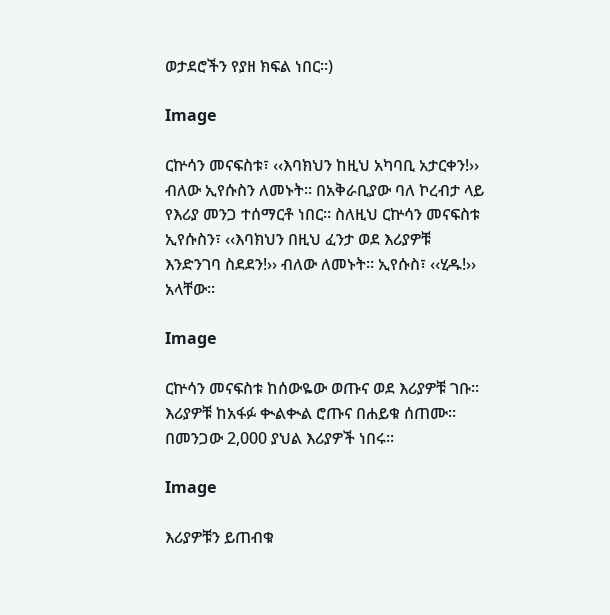ወታደሮችን የያዘ ክፍል ነበር፡፡)

Image

ርኵሳን መናፍስቱ፣ ‹‹እባክህን ከዚህ አካባቢ አታርቀን!›› ብለው ኢየሱስን ለመኑት፡፡ በአቅራቢያው ባለ ኮረብታ ላይ የእሪያ መንጋ ተሰማርቶ ነበር፡፡ ስለዚህ ርኵሳን መናፍስቱ ኢየሱስን፣ ‹‹እባክህን በዚህ ፈንታ ወደ እሪያዎቹ እንድንገባ ስደደን!›› ብለው ለመኑት፡፡ ኢየሱስ፣ ‹‹ሂዱ!›› አላቸው፡፡

Image

ርኵሳን መናፍስቱ ከሰውዬው ወጡና ወደ እሪያዎቹ ገቡ፡፡ እሪያዎቹ ከአፋፉ ቊልቊል ሮጡና በሐይቁ ሰጠሙ፡፡ በመንጋው 2,000 ያህል እሪያዎች ነበሩ፡፡

Image

እሪያዎቹን ይጠብቁ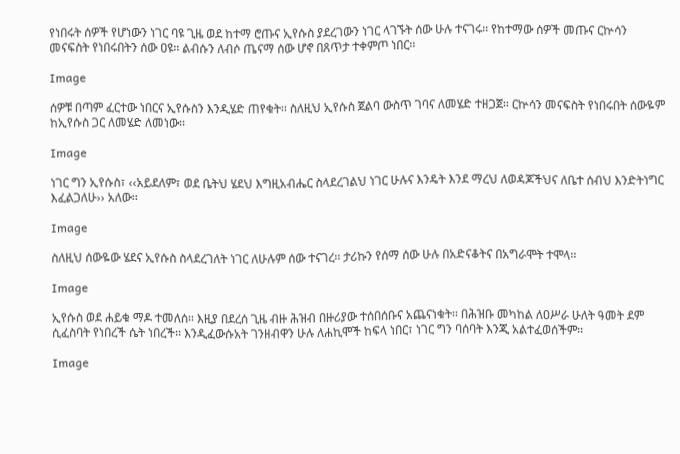የነበሩት ሰዎች የሆነውን ነገር ባዩ ጊዜ ወደ ከተማ ሮጡና ኢየሱስ ያደረገውን ነገር ላገኙት ሰው ሁሉ ተናገሩ፡፡ የከተማው ሰዎች መጡና ርኵሳን መናፍስት የነበሩበትን ሰው ዐዩ፡፡ ልብሱን ለብሶ ጤናማ ሰው ሆኖ በጸጥታ ተቀምጦ ነበር፡፡

Image

ሰዎቹ በጣም ፈርተው ነበርና ኢየሱስን እንዲሄድ ጠየቁት፡፡ ስለዚህ ኢየሱስ ጀልባ ውስጥ ገባና ለመሄድ ተዘጋጀ፡፡ ርኵሳን መናፍስት የነበሩበት ሰውዬም ከኢየሱስ ጋር ለመሄድ ለመነው፡፡

Image

ነገር ግን ኢየሱስ፣ ‹‹አይደለም፣ ወደ ቤትህ ሄደህ እግዚአብሔር ስላደረገልህ ነገር ሁሉና እንዴት እንደ ማረህ ለወዳጆችህና ለቤተ ሰብህ እንድትነግር እፈልጋለሁ›› አለው፡፡

Image

ስለዚህ ሰውዬው ሄደና ኢየሱስ ስላደረገለት ነገር ለሁሉም ሰው ተናገረ፡፡ ታሪኩን የሰማ ሰው ሁሉ በአድናቆትና በአግራሞት ተሞላ፡፡

Image

ኢየሱስ ወደ ሐይቁ ማዶ ተመለሰ፡፡ እዚያ በደረሰ ጊዜ ብዙ ሕዝብ በዙሪያው ተሰበሰቡና አጨናነቁት፡፡ በሕዝቡ መካከል ለዐሥራ ሁለት ዓመት ደም ሲፈስባት የነበረች ሴት ነበረች፡፡ እንዲፈውሱአት ገንዘብዋን ሁሉ ለሐኪሞች ከፍላ ነበር፣ ነገር ግን ባሰባት እንጂ አልተፈወሰችም፡፡

Image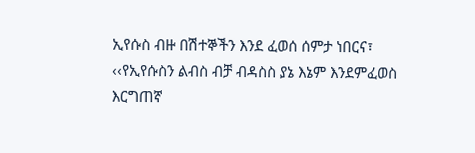ኢየሱስ ብዙ በሽተኞችን እንደ ፈወሰ ሰምታ ነበርና፣ ‹‹የኢየሱስን ልብስ ብቻ ብዳስስ ያኔ እኔም እንደምፈወስ እርግጠኛ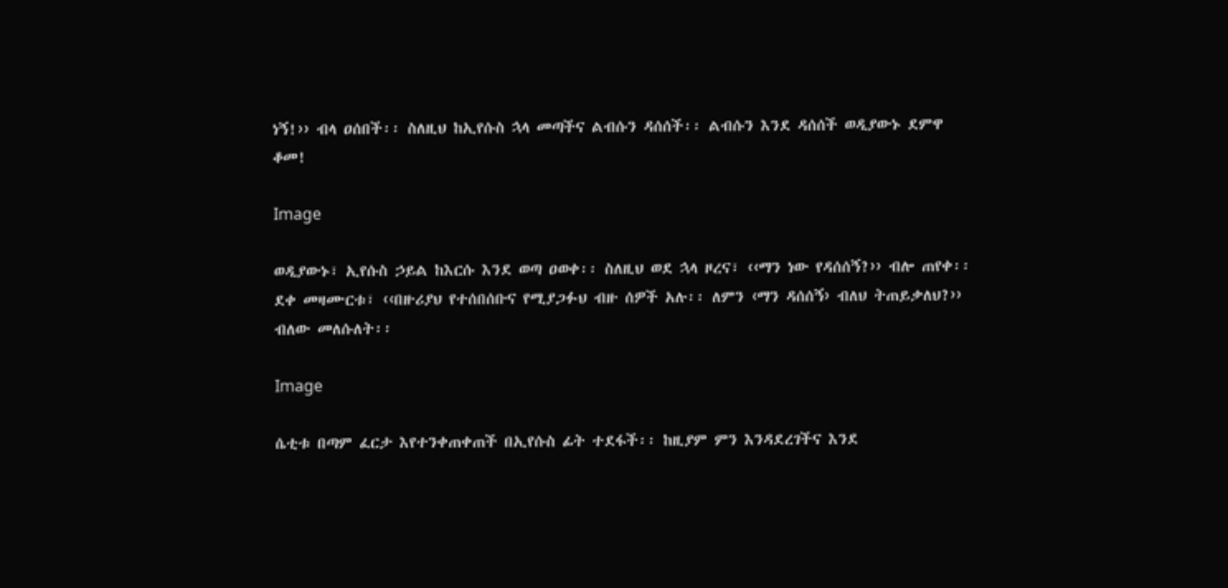ነኝ!›› ብላ ዐሰበች፡፡ ስለዚህ ከኢየሱስ ኋላ መጣችና ልብሱን ዳሰሰች፡፡ ልብሱን እንደ ዳሰሰች ወዲያውኑ ደምዋ ቆመ!

Image

ወዲያውኑ፣ ኢየሱስ ኃይል ከእርሱ እንደ ወጣ ዐወቀ፡፡ ስለዚህ ወደ ኋላ ዞረና፣ ‹‹ማን ነው የዳሰሰኝ?›› ብሎ ጠየቀ፡፡ ደቀ መዛሙርቱ፣ ‹‹በዙሪያህ የተሰበሰቡና የሚያጋፉህ ብዙ ሰዎች አሉ፡፡ ለምን ‹ማን ዳሰሰኝ› ብለህ ትጠይቃለህ?›› ብለው መለሱለት፡፡

Image

ሴቲቱ በጣም ፈርታ እየተንቀጠቀጠች በኢየሱስ ፊት ተደፋች፡፡ ከዚያም ምን እንዳደረገችና እንደ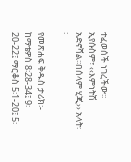ተፈወሰች ነገረችው፡፡ ኢየሱስም፣ ‹‹እምነትሽ አድኖሻል፡፡በሰላም ሂጂ›› አላት፡፡

የመጽሐፍ ቅዱስ ታሪክ፡- ከማቴዎስ 8፡28-34፤ 9፡20-22፤ ማርቆስ 5፡1-20፤ 5፡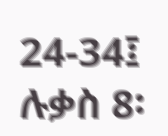24-34፤ ሉቃስ 8፡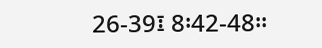26-39፤ 8፡42-48፡፡